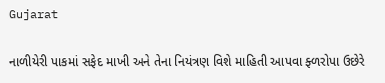Gujarat

નાળીયેરી પાકમાં સફેદ માખી અને તેના નિયંત્રણ વિશે માહિતી આપવા ફ્ળરોપા ઉછેરે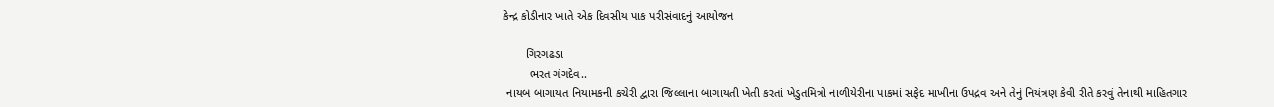કેન્દ્ર કોડીનાર ખાતે એક દિવસીય પાક પરીસંવાદનું આયોજન

       ગિરગઢડા
        ભરત ગંગદેવ..
 નાયબ બાગાયત નિયામકની કચેરી દ્વારા જિલ્લાના બાગાયતી ખેતી કરતાં ખેડુતમિત્રો નાળીયેરીના પાકમાં સફેદ માખીના ઉપદ્રવ અને તેનું નિયંત્રણ કેવી રીતે કરવું તેનાથી માહિતગાર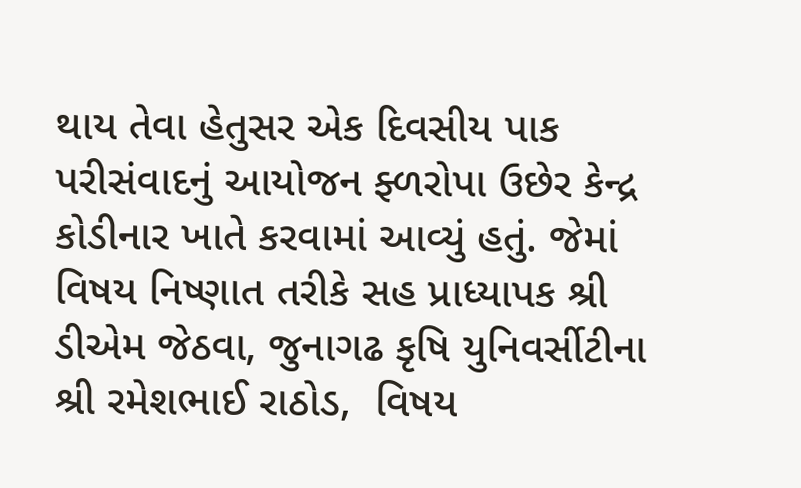થાય તેવા હેતુસર એક દિવસીય પાક પરીસંવાદનું આયોજન ફ્ળરોપા ઉછેર કેન્દ્ર કોડીનાર ખાતે કરવામાં આવ્યું હતું. જેમાં વિષય નિષ્ણાત તરીકે સહ પ્રાધ્યાપક શ્રી ડીએમ જેઠવા, જુનાગઢ કૃષિ યુનિવર્સીટીના શ્રી રમેશભાઈ રાઠોડ,  વિષય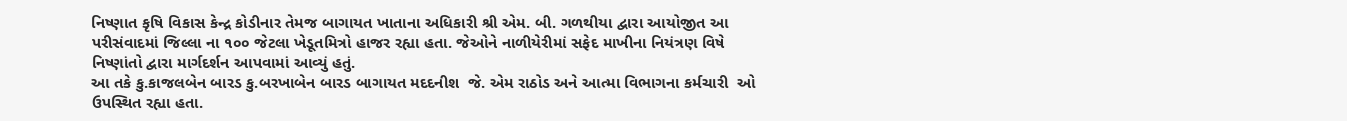નિષ્ણાત કૃષિ વિકાસ કેન્દ્ર કોડીનાર તેમજ બાગાયત ખાતાના અધિકારી શ્રી એમ. બી. ગળથીયા દ્વારા આયોજીત આ પરીસંવાદમાં જિલ્લા ના ૧૦૦ જેટલા ખેડૂતમિત્રો હાજર રહ્યા હતા. જેઓને નાળીયેરીમાં સફેદ માખીના નિયંત્રણ વિષે નિષ્ણાંતો દ્વારા માર્ગદર્શન આપવામાં આવ્યું હતું.
આ તકે કુ.કાજલબેન બારડ કુ.બરખાબેન બારડ બાગાયત મદદનીશ  જે. એમ રાઠોડ અને આત્મા વિભાગના કર્મચારી  ઓ ઉપસ્થિત રહ્યા હતા.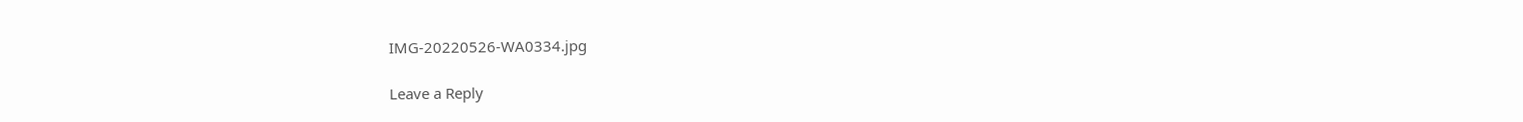IMG-20220526-WA0334.jpg

Leave a Reply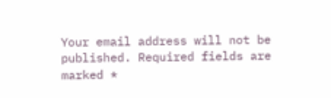Your email address will not be published. Required fields are marked *